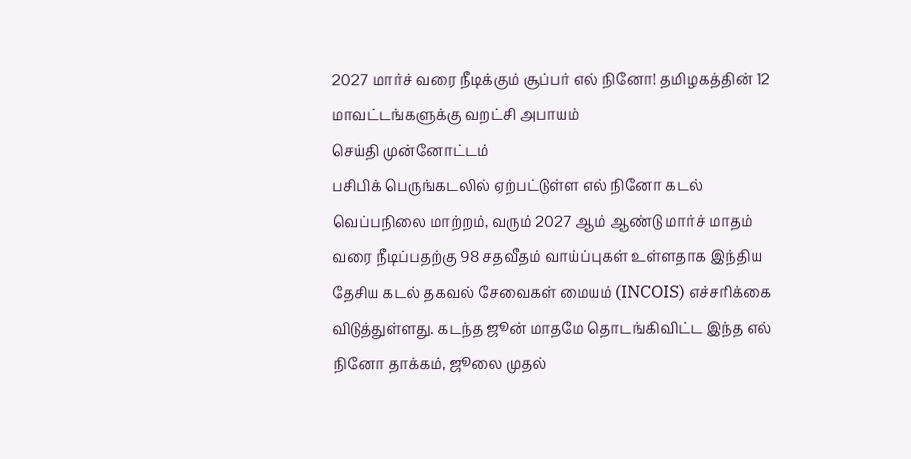2027 மார்ச் வரை நீடிக்கும் சூப்பர் எல் நினோ! தமிழகத்தின் 12 மாவட்டங்களுக்கு வறட்சி அபாயம்
செய்தி முன்னோட்டம்
பசிபிக் பெருங்கடலில் ஏற்பட்டுள்ள எல் நினோ கடல் வெப்பநிலை மாற்றம், வரும் 2027 ஆம் ஆண்டு மார்ச் மாதம் வரை நீடிப்பதற்கு 98 சதவீதம் வாய்ப்புகள் உள்ளதாக இந்திய தேசிய கடல் தகவல் சேவைகள் மையம் (INCOIS) எச்சரிக்கை விடுத்துள்ளது. கடந்த ஜூன் மாதமே தொடங்கிவிட்ட இந்த எல் நினோ தாக்கம், ஜூலை முதல்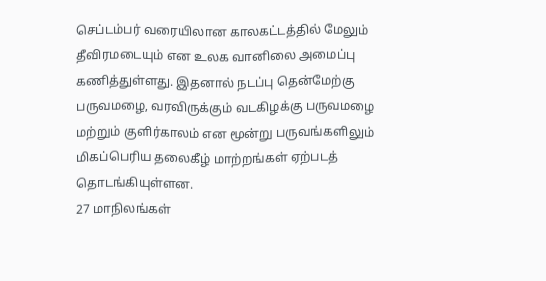செப்டம்பர் வரையிலான காலகட்டத்தில் மேலும் தீவிரமடையும் என உலக வானிலை அமைப்பு கணித்துள்ளது. இதனால் நடப்பு தென்மேற்கு பருவமழை, வரவிருக்கும் வடகிழக்கு பருவமழை மற்றும் குளிர்காலம் என மூன்று பருவங்களிலும் மிகப்பெரிய தலைகீழ் மாற்றங்கள் ஏற்படத் தொடங்கியுள்ளன.
27 மாநிலங்கள்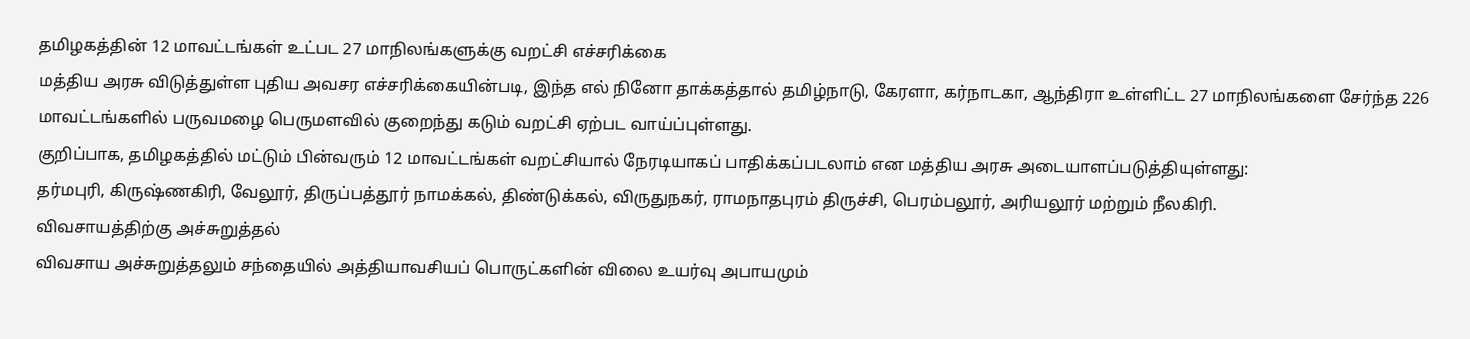தமிழகத்தின் 12 மாவட்டங்கள் உட்பட 27 மாநிலங்களுக்கு வறட்சி எச்சரிக்கை
மத்திய அரசு விடுத்துள்ள புதிய அவசர எச்சரிக்கையின்படி, இந்த எல் நினோ தாக்கத்தால் தமிழ்நாடு, கேரளா, கர்நாடகா, ஆந்திரா உள்ளிட்ட 27 மாநிலங்களை சேர்ந்த 226 மாவட்டங்களில் பருவமழை பெருமளவில் குறைந்து கடும் வறட்சி ஏற்பட வாய்ப்புள்ளது.
குறிப்பாக, தமிழகத்தில் மட்டும் பின்வரும் 12 மாவட்டங்கள் வறட்சியால் நேரடியாகப் பாதிக்கப்படலாம் என மத்திய அரசு அடையாளப்படுத்தியுள்ளது:
தர்மபுரி, கிருஷ்ணகிரி, வேலூர், திருப்பத்தூர் நாமக்கல், திண்டுக்கல், விருதுநகர், ராமநாதபுரம் திருச்சி, பெரம்பலூர், அரியலூர் மற்றும் நீலகிரி.
விவசாயத்திற்கு அச்சுறுத்தல்
விவசாய அச்சுறுத்தலும் சந்தையில் அத்தியாவசியப் பொருட்களின் விலை உயர்வு அபாயமும்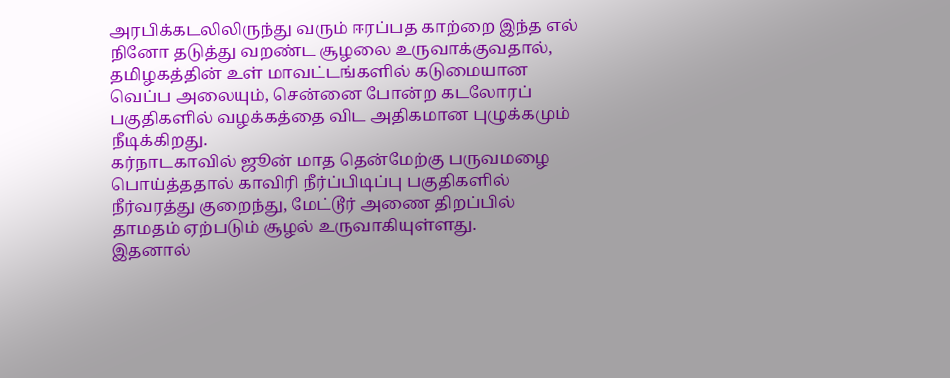அரபிக்கடலிலிருந்து வரும் ஈரப்பத காற்றை இந்த எல் நினோ தடுத்து வறண்ட சூழலை உருவாக்குவதால், தமிழகத்தின் உள் மாவட்டங்களில் கடுமையான வெப்ப அலையும், சென்னை போன்ற கடலோரப் பகுதிகளில் வழக்கத்தை விட அதிகமான புழுக்கமும் நீடிக்கிறது.
கர்நாடகாவில் ஜூன் மாத தென்மேற்கு பருவமழை பொய்த்ததால் காவிரி நீர்ப்பிடிப்பு பகுதிகளில் நீர்வரத்து குறைந்து, மேட்டூர் அணை திறப்பில் தாமதம் ஏற்படும் சூழல் உருவாகியுள்ளது.
இதனால்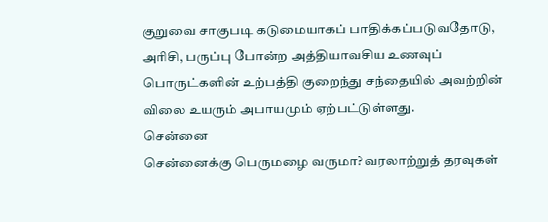குறுவை சாகுபடி கடுமையாகப் பாதிக்கப்படுவதோடு, அரிசி, பருப்பு போன்ற அத்தியாவசிய உணவுப் பொருட்களின் உற்பத்தி குறைந்து சந்தையில் அவற்றின் விலை உயரும் அபாயமும் ஏற்பட்டுள்ளது.
சென்னை
சென்னைக்கு பெருமழை வருமா? வரலாற்றுத் தரவுகள்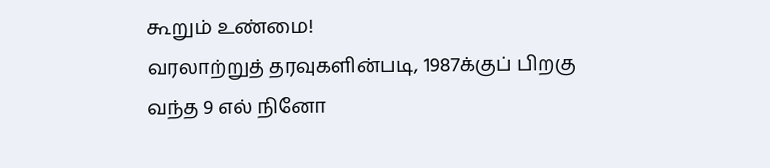கூறும் உண்மை!
வரலாற்றுத் தரவுகளின்படி, 1987க்குப் பிறகு வந்த 9 எல் நினோ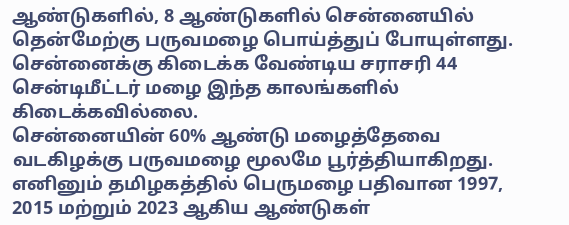ஆண்டுகளில், 8 ஆண்டுகளில் சென்னையில் தென்மேற்கு பருவமழை பொய்த்துப் போயுள்ளது.
சென்னைக்கு கிடைக்க வேண்டிய சராசரி 44 சென்டிமீட்டர் மழை இந்த காலங்களில் கிடைக்கவில்லை.
சென்னையின் 60% ஆண்டு மழைத்தேவை வடகிழக்கு பருவமழை மூலமே பூர்த்தியாகிறது.
எனினும் தமிழகத்தில் பெருமழை பதிவான 1997, 2015 மற்றும் 2023 ஆகிய ஆண்டுகள்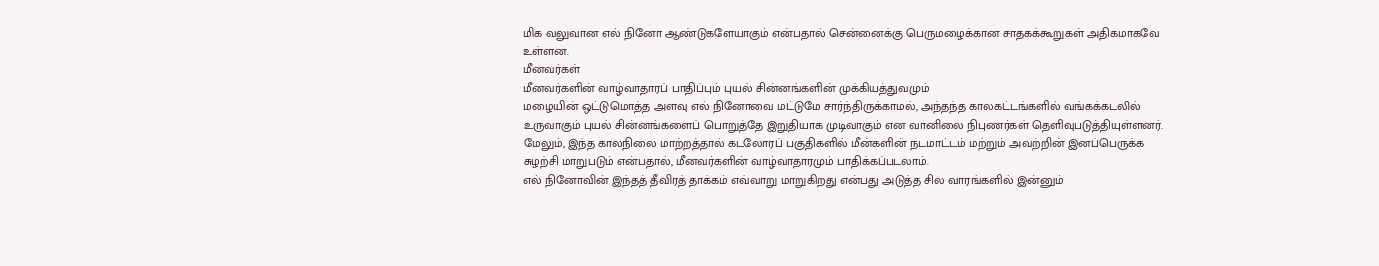மிக வலுவான எல் நினோ ஆண்டுகளேயாகும் என்பதால் சென்னைக்கு பெருமழைக்கான சாதகக்கூறுகள் அதிகமாகவே உள்ளன.
மீனவர்கள்
மீனவர்களின் வாழ்வாதாரப் பாதிப்பும் புயல் சின்னங்களின் முக்கியத்துவமும்
மழையின் ஒட்டுமொத்த அளவு எல் நினோவை மட்டுமே சார்ந்திருக்காமல், அந்தந்த காலகட்டங்களில் வங்கக்கடலில் உருவாகும் புயல் சின்னங்களைப் பொறுத்தே இறுதியாக முடிவாகும் என வானிலை நிபுணர்கள் தெளிவுபடுத்தியுள்ளனர்.
மேலும், இந்த காலநிலை மாற்றத்தால் கடலோரப் பகுதிகளில் மீன்களின் நடமாட்டம் மற்றும் அவற்றின் இனப்பெருக்க சுழற்சி மாறுபடும் என்பதால், மீனவர்களின் வாழ்வாதாரமும் பாதிக்கப்படலாம்.
எல் நினோவின் இந்தத் தீவிரத் தாக்கம் எவ்வாறு மாறுகிறது என்பது அடுத்த சில வாரங்களில் இன்னும்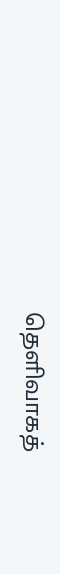தெளிவாகத்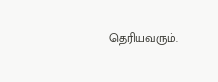தெரியவரும்.